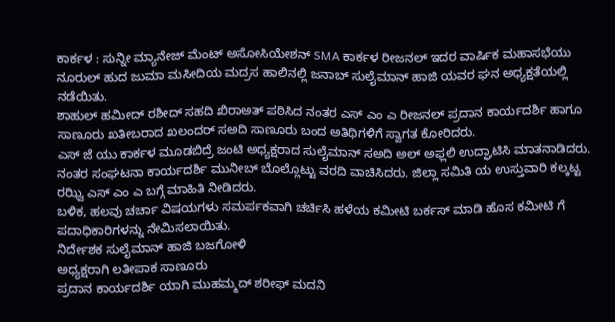ಕಾರ್ಕಳ : ಸುನ್ನೀ ಮ್ಯಾನೇಜ್ ಮೆಂಟ್ ಅಸೋಸಿಯೇಶನ್ SMA ಕಾರ್ಕಳ ರೀಜನಲ್ ಇದರ ವಾರ್ಷಿಕ ಮಹಾಸಭೆಯು ನೂರುಲ್ ಹುದ ಜುಮಾ ಮಸೀದಿಯ ಮದ್ರಸ ಹಾಲಿನಲ್ಲಿ ಜನಾಬ್ ಸುಲೈಮಾನ್ ಹಾಜಿ ಯವರ ಘನ ಅಧ್ಯಕ್ಷತೆಯಲ್ಲಿ ನಡೆಯಿತು.
ಶಾಹುಲ್ ಹಮೀದ್ ರಶೀದ್ ಸಹದಿ ಖಿರಾಅತ್ ಪಠಿಸಿದ ನಂತರ ಎಸ್ ಎಂ ಎ ರೀಜನಲ್ ಪ್ರದಾನ ಕಾರ್ಯದರ್ಶಿ ಹಾಗೂ ಸಾಣೂರು ಖತೀಬರಾದ ಖಲಂದರ್ ಸಅದಿ ಸಾಣೂರು ಬಂದ ಅತಿಥಿಗಳಿಗೆ ಸ್ವಾಗತ ಕೋರಿದರು.
ಎಸ್ ಜೆ ಯು ಕಾರ್ಕಳ ಮೂಡಬಿದ್ರೆ ಜಂಟಿ ಅಧ್ಯಕ್ಷರಾದ ಸುಲೈಮಾನ್ ಸಅದಿ ಅಲ್ ಅಫ್ಲಲಿ ಉದ್ಘಾಟಿಸಿ ಮಾತನಾಡಿದರು. ನಂತರ ಸಂಘಟನಾ ಕಾರ್ಯದರ್ಶಿ ಮುನೀಬ್ ಬೊಲ್ಲೊಟ್ಟು ವರದಿ ವಾಚಿಸಿದರು. ಜಿಲ್ಲಾ ಸಮಿತಿ ಯ ಉಸ್ತುವಾರಿ ಕಲ್ಕಟ್ಟ ರಝ್ವಿ ಎಸ್ ಎಂ ಎ ಬಗ್ಗೆ ಮಾಹಿತಿ ನೀಡಿದರು.
ಬಳಿಕ, ಹಲವು ಚರ್ಚಾ ವಿಷಯಗಳು ಸಮರ್ಪಕವಾಗಿ ಚರ್ಚಿಸಿ ಹಳೆಯ ಕಮೀಟಿ ಬರ್ಕಸ್ ಮಾಡಿ ಹೊಸ ಕಮೀಟಿ ಗೆ ಪದಾಧಿಕಾರಿಗಳನ್ನು ನೇಮಿಸಲಾಯಿತು.
ನಿರ್ದೇಶಕ ಸುಲೈಮಾನ್ ಹಾಜಿ ಬಜಗೋಳಿ
ಅಧ್ಯಕ್ಷರಾಗಿ ಲತೀಪಾಕ ಸಾಣೂರು
ಪ್ರದಾನ ಕಾರ್ಯದರ್ಶಿ ಯಾಗಿ ಮುಹಮ್ಮದ್ ಶರೀಫ್ ಮದನಿ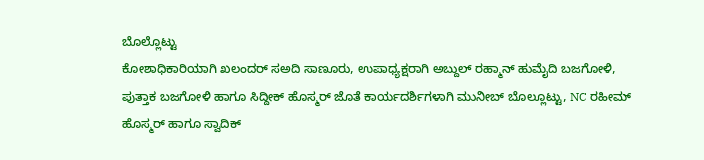ಬೊಲ್ಲೊಟ್ಟು
ಕೋಶಾಧಿಕಾರಿಯಾಗಿ ಖಲಂದರ್ ಸಅದಿ ಸಾಣೂರು, ಉಪಾಧ್ಯಕ್ಷರಾಗಿ ಅಬ್ದುಲ್ ರಹ್ಮಾನ್ ಹುಮೈದಿ ಬಜಗೋಳಿ, ಪುತ್ತಾಕ ಬಜಗೋಳಿ ಹಾಗೂ ಸಿದ್ದೀಕ್ ಹೊಸ್ಮರ್ ಜೊತೆ ಕಾರ್ಯದರ್ಶಿಗಳಾಗಿ ಮುನೀಬ್ ಬೊಲ್ಲೂಟ್ಟು, NC ರಹೀಮ್ ಹೊಸ್ಮರ್ ಹಾಗೂ ಸ್ವಾದಿಕ್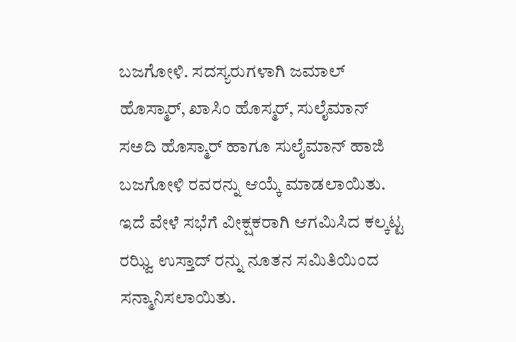ಬಜಗೋಳಿ. ಸದಸ್ಯರುಗಳಾಗಿ ಜಮಾಲ್ ಹೊಸ್ಮಾರ್, ಖಾಸಿಂ ಹೊಸ್ಮರ್, ಸುಲೈಮಾನ್ ಸಅದಿ ಹೊಸ್ಮಾರ್ ಹಾಗೂ ಸುಲೈಮಾನ್ ಹಾಜಿ ಬಜಗೋಳಿ ರವರನ್ನು ಆಯ್ಕೆ ಮಾಡಲಾಯಿತು.
ಇದೆ ವೇಳೆ ಸಭೆಗೆ ವೀಕ್ಷಕರಾಗಿ ಆಗಮಿಸಿದ ಕಲ್ಕಟ್ಟ ರಝ್ವಿ ಉಸ್ತಾದ್ ರನ್ನು ನೂತನ ಸಮಿತಿಯಿಂದ ಸನ್ಮಾನಿಸಲಾಯಿತು.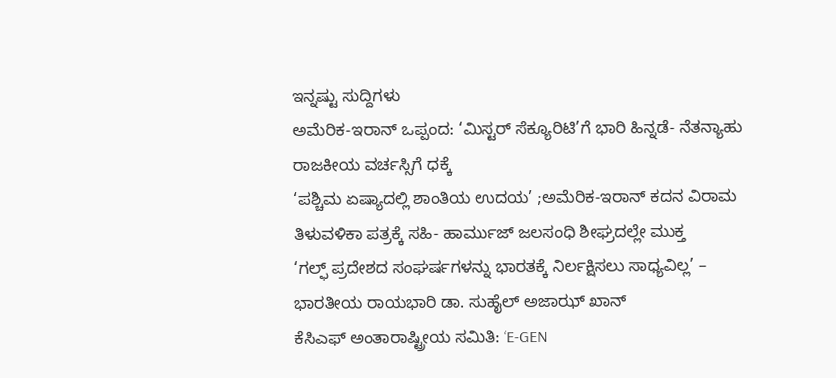ಇನ್ನಷ್ಟು ಸುದ್ದಿಗಳು
ಅಮೆರಿಕ-ಇರಾನ್ ಒಪ್ಪಂದ: ‘ಮಿಸ್ಟರ್ ಸೆಕ್ಯೂರಿಟಿ’ಗೆ ಭಾರಿ ಹಿನ್ನಡೆ- ನೆತನ್ಯಾಹು ರಾಜಕೀಯ ವರ್ಚಸ್ಸಿಗೆ ಧಕ್ಕೆ
‘ಪಶ್ಚಿಮ ಏಷ್ಯಾದಲ್ಲಿ ಶಾಂತಿಯ ಉದಯ’ ;ಅಮೆರಿಕ-ಇರಾನ್ ಕದನ ವಿರಾಮ ತಿಳುವಳಿಕಾ ಪತ್ರಕ್ಕೆ ಸಹಿ- ಹಾರ್ಮುಜ್ ಜಲಸಂಧಿ ಶೀಘ್ರದಲ್ಲೇ ಮುಕ್ತ
‘ಗಲ್ಫ್ ಪ್ರದೇಶದ ಸಂಘರ್ಷಗಳನ್ನು ಭಾರತಕ್ಕೆ ನಿರ್ಲಕ್ಷಿಸಲು ಸಾಧ್ಯವಿಲ್ಲ’ – ಭಾರತೀಯ ರಾಯಭಾರಿ ಡಾ. ಸುಹೈಲ್ ಅಜಾಝ್ ಖಾನ್
ಕೆಸಿಎಫ್ ಅಂತಾರಾಷ್ಟ್ರೀಯ ಸಮಿತಿ: ‘E-GEN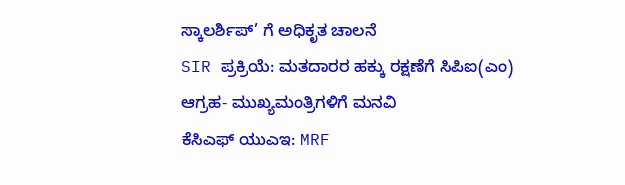ಸ್ಕಾಲರ್ಶಿಪ್’ ಗೆ ಅಧಿಕೃತ ಚಾಲನೆ
SIR ಪ್ರಕ್ರಿಯೆ: ಮತದಾರರ ಹಕ್ಕು ರಕ್ಷಣೆಗೆ ಸಿಪಿಐ(ಎಂ) ಆಗ್ರಹ- ಮುಖ್ಯಮಂತ್ರಿಗಳಿಗೆ ಮನವಿ
ಕೆಸಿಎಫ್ ಯುಎಇ: MRF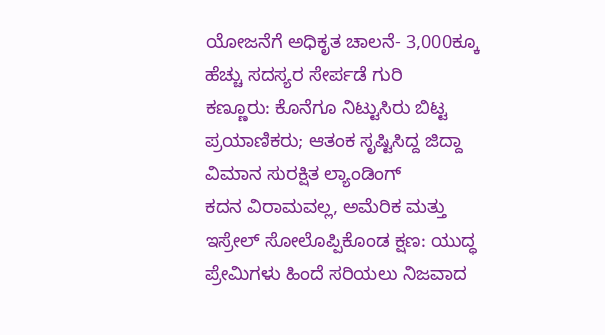ಯೋಜನೆಗೆ ಅಧಿಕೃತ ಚಾಲನೆ- 3,000ಕ್ಕೂ ಹೆಚ್ಚು ಸದಸ್ಯರ ಸೇರ್ಪಡೆ ಗುರಿ
ಕಣ್ಣೂರು: ಕೊನೆಗೂ ನಿಟ್ಟುಸಿರು ಬಿಟ್ಟ ಪ್ರಯಾಣಿಕರು; ಆತಂಕ ಸೃಷ್ಟಿಸಿದ್ದ ಜಿದ್ದಾ ವಿಮಾನ ಸುರಕ್ಷಿತ ಲ್ಯಾಂಡಿಂಗ್
ಕದನ ವಿರಾಮವಲ್ಲ, ಅಮೆರಿಕ ಮತ್ತು ಇಸ್ರೇಲ್ ಸೋಲೊಪ್ಪಿಕೊಂಡ ಕ್ಷಣ: ಯುದ್ಧ ಪ್ರೇಮಿಗಳು ಹಿಂದೆ ಸರಿಯಲು ನಿಜವಾದ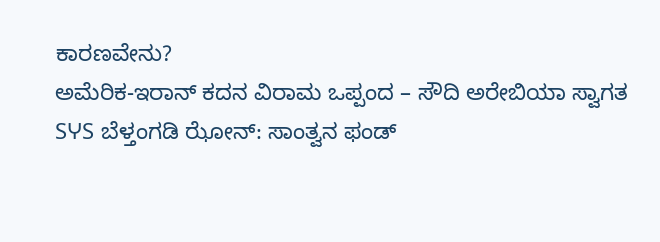ಕಾರಣವೇನು?
ಅಮೆರಿಕ-ಇರಾನ್ ಕದನ ವಿರಾಮ ಒಪ್ಪಂದ – ಸೌದಿ ಅರೇಬಿಯಾ ಸ್ವಾಗತ
SჄS ಬೆಳ್ತಂಗಡಿ ಝೋನ್: ಸಾಂತ್ವನ ಫಂಡ್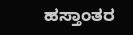ಹಸ್ತಾಂತರ